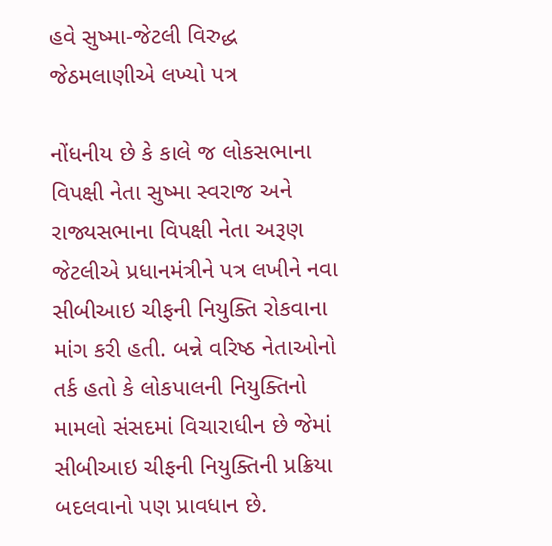હવે સુષ્મા-જેટલી વિરુદ્ધ જેઠમલાણીએ લખ્યો પત્ર

નોંધનીય છે કે કાલે જ લોકસભાના વિપક્ષી નેતા સુષ્મા સ્વરાજ અને રાજ્યસભાના વિપક્ષી નેતા અરૂણ જેટલીએ પ્રધાનમંત્રીને પત્ર લખીને નવા સીબીઆઇ ચીફની નિયુક્તિ રોકવાના માંગ કરી હતી. બન્ને વરિષ્ઠ નેતાઓનો તર્ક હતો કે લોકપાલની નિયુક્તિનો મામલો સંસદમાં વિચારાધીન છે જેમાં સીબીઆઇ ચીફની નિયુક્તિની પ્રક્રિયા બદલવાનો પણ પ્રાવધાન છે.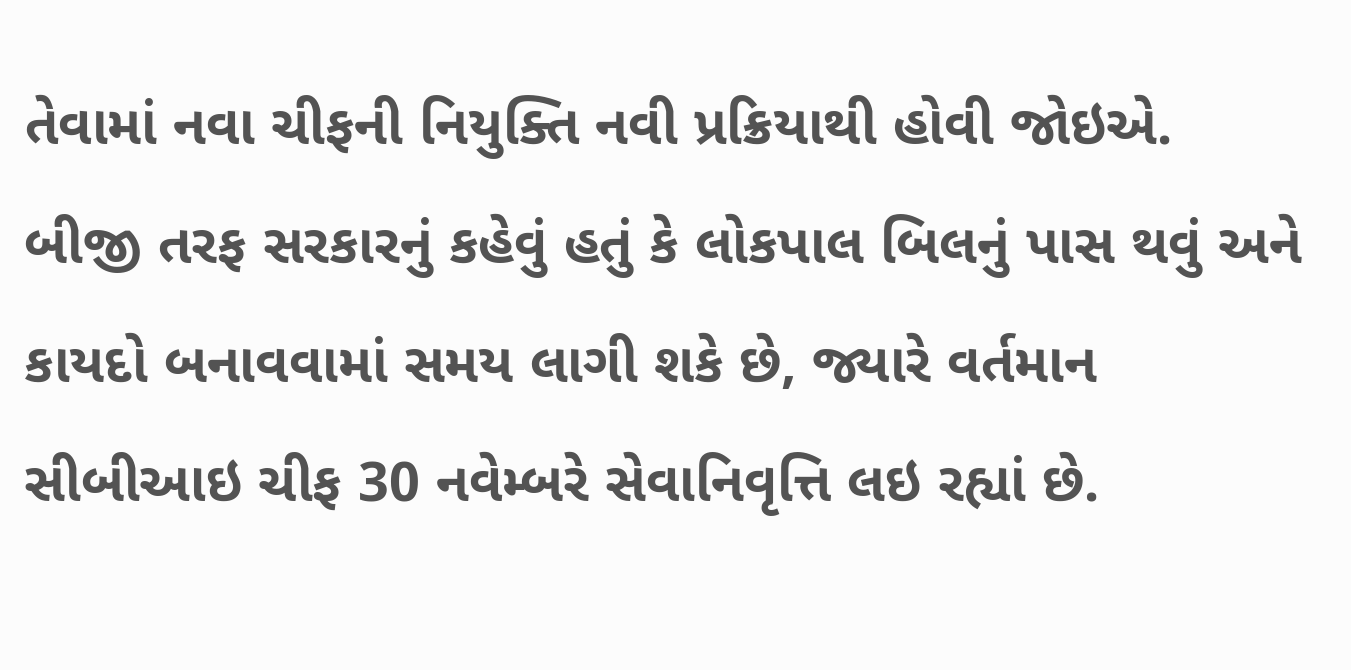તેવામાં નવા ચીફની નિયુક્તિ નવી પ્રક્રિયાથી હોવી જોઇએ.
બીજી તરફ સરકારનું કહેવું હતું કે લોકપાલ બિલનું પાસ થવું અને કાયદો બનાવવામાં સમય લાગી શકે છે, જ્યારે વર્તમાન સીબીઆઇ ચીફ 30 નવેમ્બરે સેવાનિવૃત્તિ લઇ રહ્યાં છે.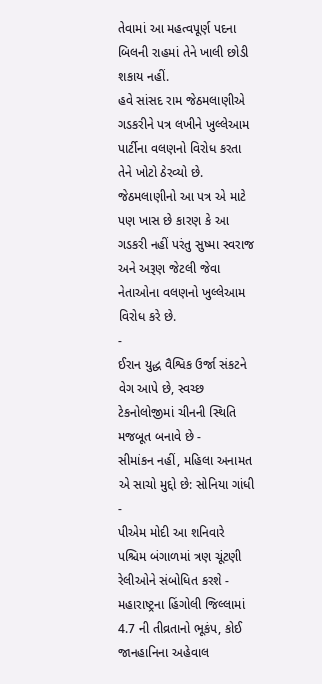તેવામાં આ મહત્વપૂર્ણ પદના બિલની રાહમાં તેને ખાલી છોડી શકાય નહીં.
હવે સાંસદ રામ જેઠમલાણીએ ગડકરીને પત્ર લખીને ખુલ્લેઆમ પાર્ટીના વલણનો વિરોધ કરતા તેને ખોટો ઠેરવ્યો છે. જેઠમલાણીનો આ પત્ર એ માટે પણ ખાસ છે કારણ કે આ ગડકરી નહીં પરંતુ સુષ્મા સ્વરાજ અને અરૂણ જેટલી જેવા નેતાઓના વલણનો ખુલ્લેઆમ વિરોધ કરે છે.
-
ઈરાન યુદ્ધ વૈશ્વિક ઉર્જા સંકટને વેગ આપે છે, સ્વચ્છ ટેકનોલોજીમાં ચીનની સ્થિતિ મજબૂત બનાવે છે -
સીમાંકન નહીં, મહિલા અનામત એ સાચો મુદ્દો છે: સોનિયા ગાંધી -
પીએમ મોદી આ શનિવારે પશ્ચિમ બંગાળમાં ત્રણ ચૂંટણી રેલીઓને સંબોધિત કરશે -
મહારાષ્ટ્રના હિંગોલી જિલ્લામાં 4.7 ની તીવ્રતાનો ભૂકંપ, કોઈ જાનહાનિના અહેવાલ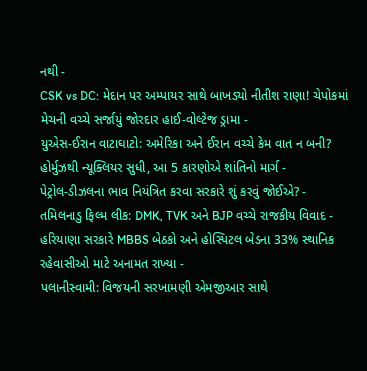નથી -
CSK vs DC: મેદાન પર અમ્પાયર સાથે બાખડ્યો નીતીશ રાણા! ચેપોકમાં મેચની વચ્ચે સર્જાયું જોરદાર હાઈ-વોલ્ટેજ ડ્રામા -
યુએસ-ઈરાન વાટાઘાટો: અમેરિકા અને ઈરાન વચ્ચે કેમ વાત ન બની? હોર્મુઝથી ન્યૂક્લિયર સુધી, આ 5 કારણોએ શાંતિનો માર્ગ -
પેટ્રોલ-ડીઝલના ભાવ નિયંત્રિત કરવા સરકારે શું કરવું જોઈએ? -
તમિલનાડુ ફિલ્મ લીક: DMK, TVK અને BJP વચ્ચે રાજકીય વિવાદ -
હરિયાણા સરકારે MBBS બેઠકો અને હોસ્પિટલ બેડના 33% સ્થાનિક રહેવાસીઓ માટે અનામત રાખ્યા -
પલાનીસ્વામી: વિજયની સરખામણી એમજીઆર સાથે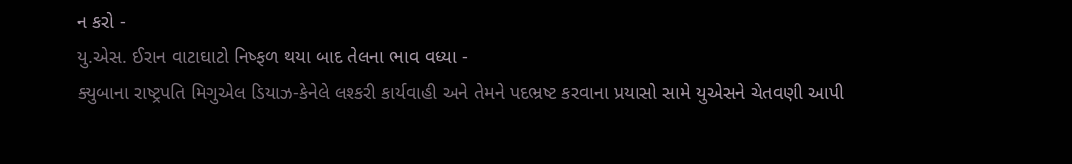ન કરો -
યુ.એસ. ઈરાન વાટાઘાટો નિષ્ફળ થયા બાદ તેલના ભાવ વધ્યા -
ક્યુબાના રાષ્ટ્રપતિ મિગુએલ ડિયાઝ-કેનેલે લશ્કરી કાર્યવાહી અને તેમને પદભ્રષ્ટ કરવાના પ્રયાસો સામે યુએસને ચેતવણી આપી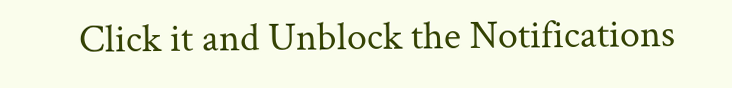Click it and Unblock the Notifications